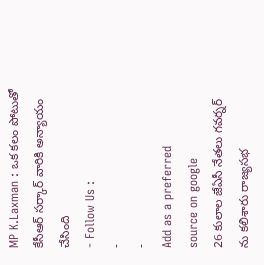MP K.Laxman : ఒక కలం పోటుతో కేసీఆర్ సర్కార్ వారికి అన్యాయం చేసింది
- Follow Us :
-
-
Add as a preferred
source on google
26 కులాల జేఏసీ నేతలు గవర్నర్ ను కలిశారు రాజ్యసభ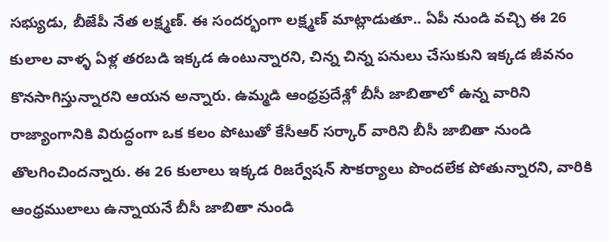సభ్యుడు, బీజేపీ నేత లక్ష్మణ్. ఈ సందర్భంగా లక్ష్మణ్ మాట్లాడుతూ.. ఏపీ నుండి వచ్చి ఈ 26 కులాల వాళ్ళ ఏళ్ల తరబడి ఇక్కడ ఉంటున్నారని, చిన్న చిన్న పనులు చేసుకుని ఇక్కడ జీవనం కొనసాగిస్తున్నారని ఆయన అన్నారు. ఉమ్మడి ఆంధ్రప్రదేశ్లో బీసీ జాబితాలో ఉన్న వారిని రాజ్యాంగానికి విరుద్ధంగా ఒక కలం పోటుతో కేసీఆర్ సర్కార్ వారిని బీసీ జాబితా నుండి తొలగించిందన్నారు. ఈ 26 కులాలు ఇక్కడ రిజర్వేషన్ సౌకర్యాలు పొందలేక పోతున్నారని, వారికి ఆంధ్రములాలు ఉన్నాయనే బీసీ జాబితా నుండి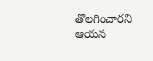తొలగించారని ఆయన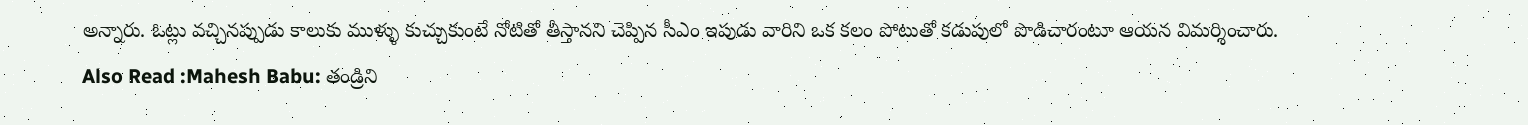అన్నారు. ఓట్లు వచ్చినప్పుడు కాలుకు ముళ్ళు కుచ్చుకుంటే నోటితో తీస్తానని చెప్పిన సీఎం ఇపుడు వారిని ఒక కలం పోటుతో కడుపులో పొడిచారంటూ ఆయన విమర్శించారు.
Also Read :Mahesh Babu: తండ్రిని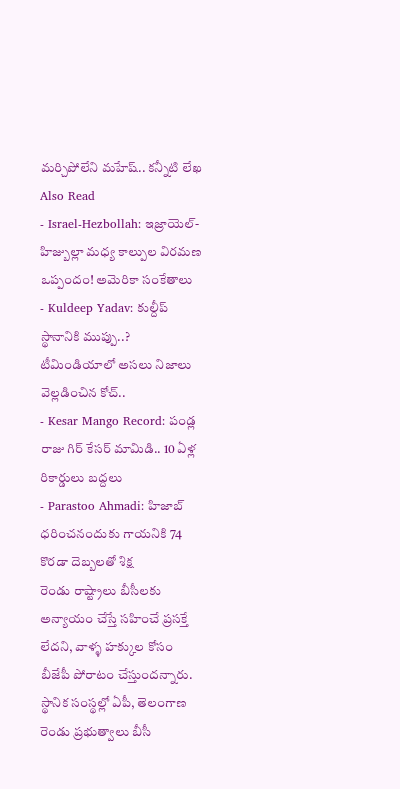మర్చిపోలేని మహేష్.. కన్నీటి లేఖ
Also Read
- Israel-Hezbollah: ఇజ్రాయెల్-హిజ్బుల్లా మధ్య కాల్పుల విరమణ ఒప్పందం! అమెరికా సంకేతాలు
- Kuldeep Yadav: కుల్దీప్ స్థానానికి ముప్పు..? టీమిండియాలో అసలు నిజాలు వెల్లడించిన కోచ్..
- Kesar Mango Record: పండ్ల రాజు గిర్ కేసర్ మామిడి.. 10 ఏళ్ల రికార్డులు బద్దలు
- Parastoo Ahmadi: హిజాబ్ ధరించనందుకు గాయనికి 74 కొరడా దెబ్బలతో శిక్ష
రెండు రాష్ట్రాలు బీసీలకు అన్యాయం చేస్తే సహించే ప్రసక్తే లేదని, వాళ్ళ హక్కుల కోసం బీజేపీ పోరాటం చేస్తుందన్నారు. స్థానిక సంస్థల్లో ఏపీ, తెలంగాణ రెండు ప్రభుత్వాలు బీసీ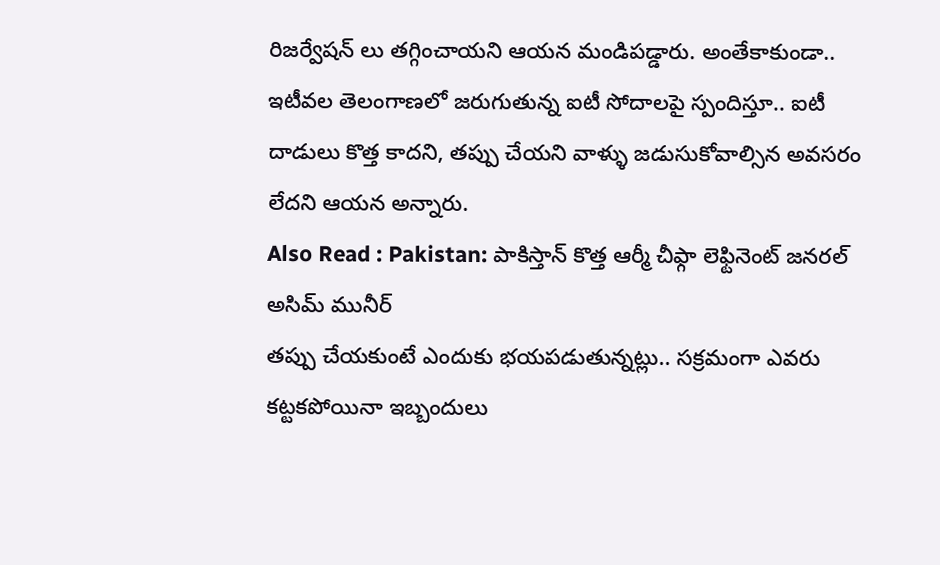రిజర్వేషన్ లు తగ్గించాయని ఆయన మండిపడ్డారు. అంతేకాకుండా.. ఇటీవల తెలంగాణలో జరుగుతున్న ఐటీ సోదాలపై స్పందిస్తూ.. ఐటీ దాడులు కొత్త కాదని, తప్పు చేయని వాళ్ళు జడుసుకోవాల్సిన అవసరం లేదని ఆయన అన్నారు.
Also Read : Pakistan: పాకిస్తాన్ కొత్త ఆర్మీ చీఫ్గా లెఫ్టినెంట్ జనరల్ అసిమ్ మునీర్
తప్పు చేయకుంటే ఎందుకు భయపడుతున్నట్లు.. సక్రమంగా ఎవరు కట్టకపోయినా ఇబ్బందులు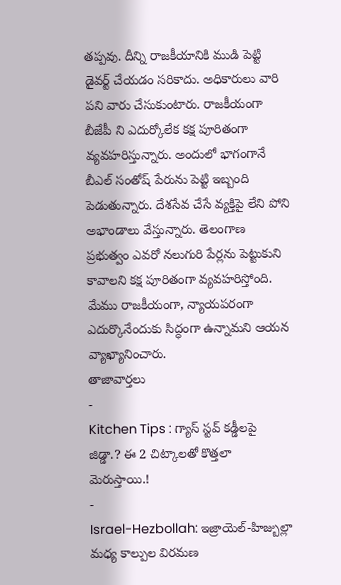తప్పవు. దీన్ని రాజకీయానికి ముడి పెట్టి డైవర్ట్ చేయడం సరికాదు. అధికారులు వారి పని వారు చేసుకుంటారు. రాజకీయంగా బీజేపీ ని ఎదుర్కోలేక కక్ష పూరితంగా వ్యవహరిస్తున్నారు. అందులో భాగంగానే బీఎల్ సంతోష్ పేరును పెట్టి ఇబ్బంది పెడుతున్నారు. దేశసేవ చేసే వ్యక్తిపై లేని పోని అభాండాలు వేస్తున్నారు. తెలంగాణ ప్రభుత్వం ఎవరో నలుగురి పేర్లను పెట్టుకుని కావాలని కక్ష పూరితంగా వ్యవహరిస్తోంది. మేము రాజకీయంగా, న్యాయపరంగా ఎదుర్కొనేందుకు సిద్ధంగా ఉన్నామని ఆయన వ్యాఖ్యానించారు.
తాజావార్తలు
-
Kitchen Tips : గ్యాస్ స్టవ్ కడ్డీలపై జిడ్డా.? ఈ 2 చిట్కాలతో కొత్తలా మెరుస్తాయి.!
-
Israel-Hezbollah: ఇజ్రాయెల్-హిజ్బుల్లా మధ్య కాల్పుల విరమణ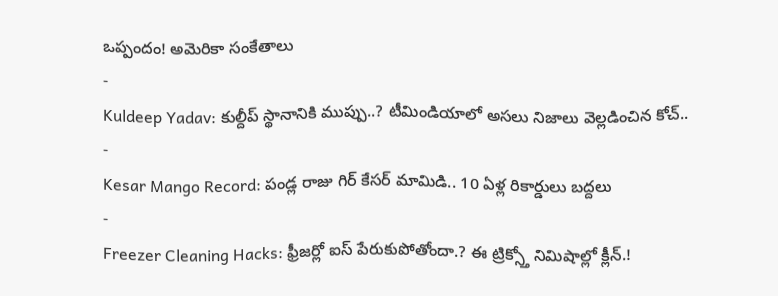ఒప్పందం! అమెరికా సంకేతాలు
-
Kuldeep Yadav: కుల్దీప్ స్థానానికి ముప్పు..? టీమిండియాలో అసలు నిజాలు వెల్లడించిన కోచ్..
-
Kesar Mango Record: పండ్ల రాజు గిర్ కేసర్ మామిడి.. 10 ఏళ్ల రికార్డులు బద్దలు
-
Freezer Cleaning Hacks: ఫ్రీజర్లో ఐస్ పేరుకుపోతోందా.? ఈ ట్రిక్స్తో నిమిషాల్లో క్లీన్.!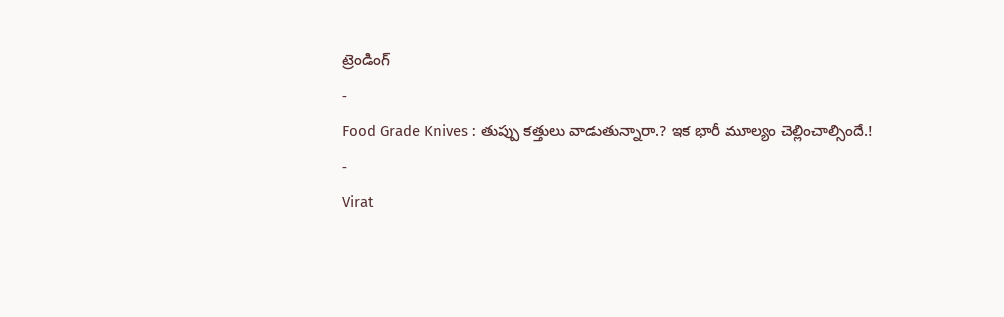ట్రెండింగ్
-
Food Grade Knives : తుప్పు కత్తులు వాడుతున్నారా.? ఇక భారీ మూల్యం చెల్లించాల్సిందే.!
-
Virat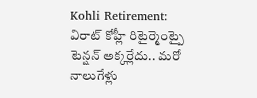Kohli Retirement: విరాట్ కోహ్లీ రిటైర్మెంట్పై టెన్షన్ అక్కర్లేదు.. మరో నాలుగేళ్లు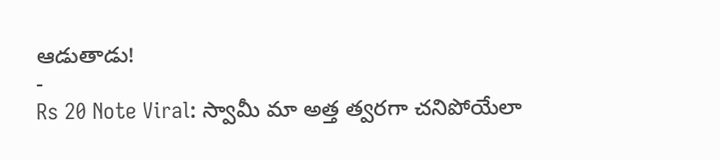ఆడుతాడు!
-
Rs 20 Note Viral: స్వామీ మా అత్త త్వరగా చనిపోయేలా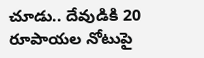చూడు.. దేవుడికి 20 రూపాయల నోటుపై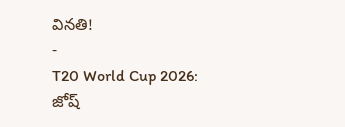వినతి!
-
T20 World Cup 2026: జోష్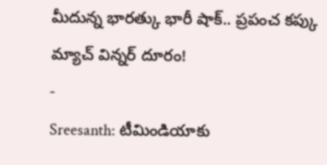మీదున్న భారత్కు భారీ షాక్.. ప్రపంచ కప్కు మ్యాచ్ విన్నర్ దూరం!
-
Sreesanth: టీమిండియాకు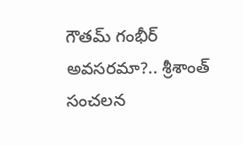గౌతమ్ గంభీర్ అవసరమా?.. శ్రీశాంత్ సంచలన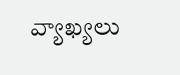వ్యాఖ్యలు